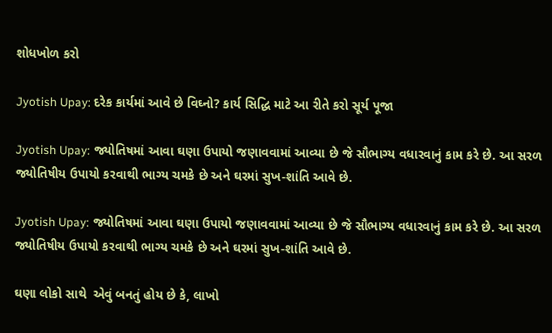શોધખોળ કરો

Jyotish Upay: દરેક કાર્યમાં આવે છે વિઘ્નો? કાર્ય સિદ્ધિ માટે આ રીતે કરો સૂર્ય પૂજા

Jyotish Upay: જ્યોતિષમાં આવા ઘણા ઉપાયો જણાવવામાં આવ્યા છે જે સૌભાગ્ય વધારવાનું કામ કરે છે. આ સરળ જ્યોતિષીય ઉપાયો કરવાથી ભાગ્ય ચમકે છે અને ઘરમાં સુખ-શાંતિ આવે છે.

Jyotish Upay: જ્યોતિષમાં આવા ઘણા ઉપાયો જણાવવામાં આવ્યા છે જે સૌભાગ્ય વધારવાનું કામ કરે છે. આ સરળ જ્યોતિષીય ઉપાયો કરવાથી ભાગ્ય ચમકે છે અને ઘરમાં સુખ-શાંતિ આવે છે.

ઘણા લોકો સાથે  એવું બનતું હોય છે કે, લાખો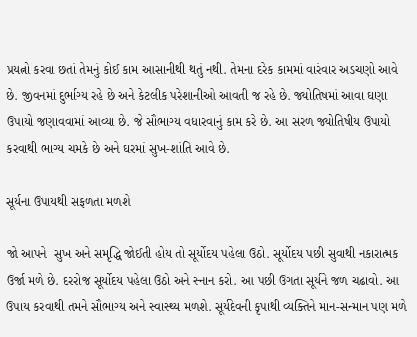પ્રયત્નો કરવા છતાં તેમનું કોઈ કામ આસાનીથી થતું નથી. તેમના દરેક કામમાં વારંવાર અડચણો આવે છે. જીવનમાં દુર્ભાગ્ય રહે છે અને કેટલીક પરેશાનીઓ આવતી જ રહે છે. જ્યોતિષમાં આવા ઘણા ઉપાયો જણાવવામાં આવ્યા છે. જે સૌભાગ્ય વધારવાનું કામ કરે છે. આ સરળ જ્યોતિષીય ઉપાયો કરવાથી ભાગ્ય ચમકે છે અને ઘરમાં સુખ-શાંતિ આવે છે.

સૂર્યના ઉપાયથી સફળતા મળશે

જો આપને  સુખ અને સમૃદ્ધિ જોઈતી હોય તો સૂર્યોદય પહેલા ઉઠો. સૂર્યોદય પછી સુવાથી નકારાત્મક ઉર્જા મળે છે. દરરોજ સૂર્યોદય પહેલા ઉઠો અને સ્નાન કરો. આ પછી ઉગતા સૂર્યને જળ ચઢાવો. આ ઉપાય કરવાથી તમને સૌભાગ્ય અને સ્વાસ્થ્ય મળશે. સૂર્યદેવની કૃપાથી વ્યક્તિને માન-સન્માન પણ મળે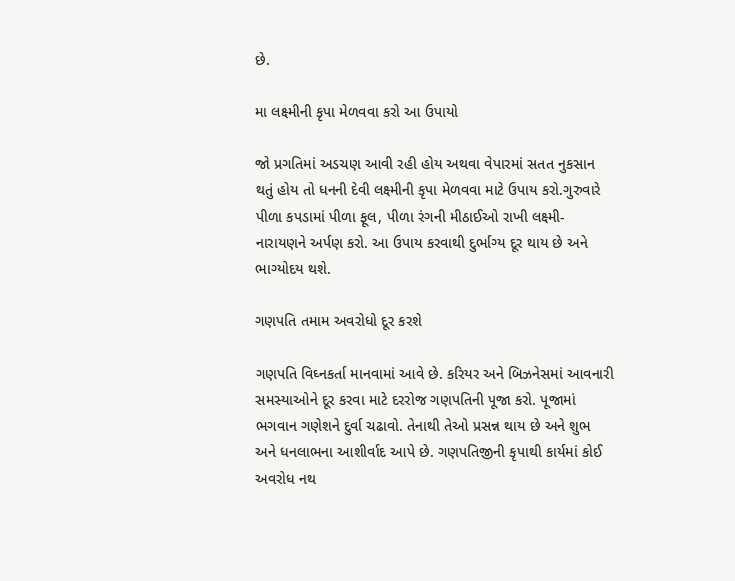છે.

મા લક્ષ્મીની કૃપા મેળવવા કરો આ ઉપાયો

જો પ્રગતિમાં અડચણ આવી રહી હોય અથવા વેપારમાં સતત નુકસાન થતું હોય તો ધનની દેવી લક્ષ્મીની કૃપા મેળવવા માટે ઉપાય કરો.ગુરુવારે પીળા કપડામાં પીળા ફૂલ, પીળા રંગની મીઠાઈઓ રાખી લક્ષ્મી-નારાયણને અર્પણ કરો. આ ઉપાય કરવાથી દુર્ભાગ્ય દૂર થાય છે અને ભાગ્યોદય થશે.

ગણપતિ તમામ અવરોધો દૂર કરશે

ગણપતિ વિઘ્નકર્તા માનવામાં આવે છે. કરિયર અને બિઝનેસમાં આવનારી સમસ્યાઓને દૂર કરવા માટે દરરોજ ગણપતિની પૂજા કરો. પૂજામાં ભગવાન ગણેશને દુર્વા ચઢાવો. તેનાથી તેઓ પ્રસન્ન થાય છે અને શુભ અને ધનલાભના આશીર્વાદ આપે છે. ગણપતિજીની કૃપાથી કાર્યમાં કોઈ અવરોધ નથ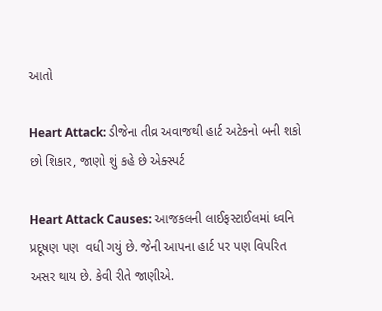આતો

Heart Attack: ડીજેના તીવ્ર અવાજથી હાર્ટ અટેકનો બની શકો છો શિકાર, જાણો શું કહે છે એક્સ્પર્ટ

Heart Attack Causes: આજકલની લાઈફસ્ટાઈલમાં ધ્વનિ પ્રદૂષણ પણ  વધી ગયું છે. જેની આપના હાર્ટ પર પણ વિપરિત અસર થાય છે. કેવી રીતે જાણીએ.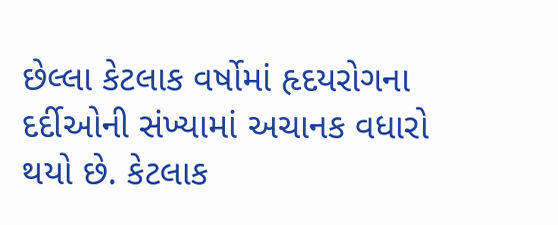છેલ્લા કેટલાક વર્ષોમાં હૃદયરોગના દર્દીઓની સંખ્યામાં અચાનક વધારો થયો છે. કેટલાક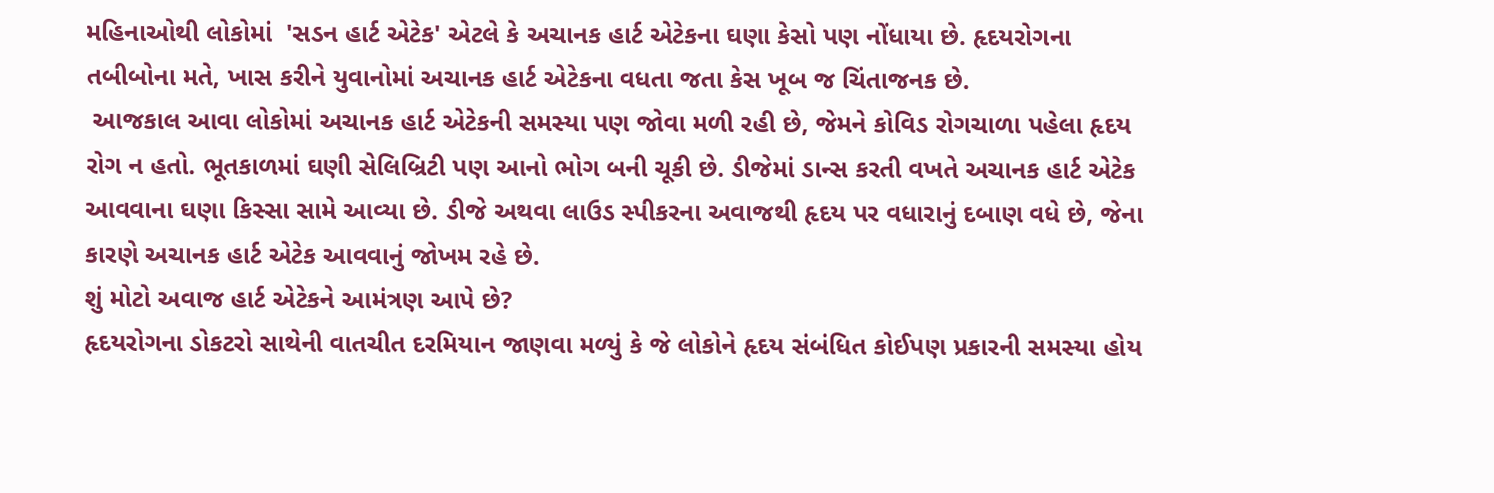મહિનાઓથી લોકોમાં  'સડન હાર્ટ એટેક' એટલે કે અચાનક હાર્ટ એટેકના ઘણા કેસો પણ નોંધાયા છે. હૃદયરોગના તબીબોના મતે, ખાસ કરીને યુવાનોમાં અચાનક હાર્ટ એટેકના વધતા જતા કેસ ખૂબ જ ચિંતાજનક છે.
 આજકાલ આવા લોકોમાં અચાનક હાર્ટ એટેકની સમસ્યા પણ જોવા મળી રહી છે, જેમને કોવિડ રોગચાળા પહેલા હૃદય રોગ ન હતો. ભૂતકાળમાં ઘણી સેલિબ્રિટી પણ આનો ભોગ બની ચૂકી છે. ડીજેમાં ડાન્સ કરતી વખતે અચાનક હાર્ટ એટેક આવવાના ઘણા કિસ્સા સામે આવ્યા છે. ડીજે અથવા લાઉડ સ્પીકરના અવાજથી હૃદય પર વધારાનું દબાણ વધે છે, જેના કારણે અચાનક હાર્ટ એટેક આવવાનું જોખમ રહે છે.
શું મોટો અવાજ હાર્ટ એટેકને આમંત્રણ આપે છે?
હૃદયરોગના ડોકટરો સાથેની વાતચીત દરમિયાન જાણવા મળ્યું કે જે લોકોને હૃદય સંબંધિત કોઈપણ પ્રકારની સમસ્યા હોય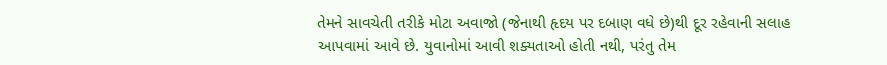તેમને સાવચેતી તરીકે મોટા અવાજો (જેનાથી હૃદય પર દબાણ વધે છે)થી દૂર રહેવાની સલાહ આપવામાં આવે છે. યુવાનોમાં આવી શક્યતાઓ હોતી નથી, પરંતુ તેમ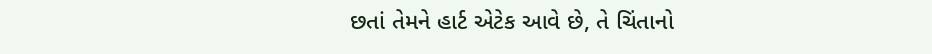છતાં તેમને હાર્ટ એટેક આવે છે, તે ચિંતાનો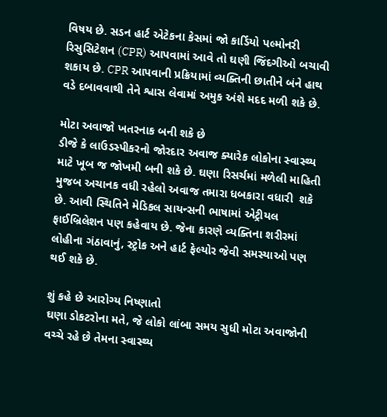વિષય છે. સડન હાર્ટ એટેકના કેસમાં જો કાર્ડિયો પલ્મોનરી રિસુસિટેશન (CPR) આપવામાં આવે તો ઘણી જિંદગીઓ બચાવી શકાય છે. CPR આપવાની પ્રક્રિયામાં વ્યક્તિની છાતીને બંને હાથ વડે દબાવવાથી તેને શ્વાસ લેવામાં અમુક અંશે મદદ મળી શકે છે.

મોટા અવાજો ખતરનાક બની શકે છે
ડીજે કે લાઉડસ્પીકરનો જોરદાર અવાજ ક્યારેક લોકોના સ્વાસ્થ્ય માટે ખૂબ જ જોખમી બની શકે છે. ઘણા રિસર્ચમાં મળેલી માહિતી મુજબ અચાનક વધી રહેલો અવાજ તમારા ધબકારા વધારી  શકે છે. આવી સ્થિતિને મેડિકલ સાયન્સની ભાષામાં એટ્રીયલ ફાઈબ્રિલેશન પણ કહેવાય છે. જેના કારણે વ્યક્તિના શરીરમાં લોહીના ગંઠાવાનું, સ્ટ્રોક અને હાર્ટ ફેલ્યોર જેવી સમસ્યાઓ પણ થઈ શકે છે.

શું કહે છે આરોગ્ય નિષ્ણાતો
ઘણા ડોકટરોના મતે, જે લોકો લાંબા સમય સુધી મોટા અવાજોની વચ્ચે રહે છે તેમના સ્વાસ્થ્ય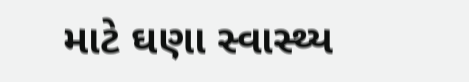માટે ઘણા સ્વાસ્થ્ય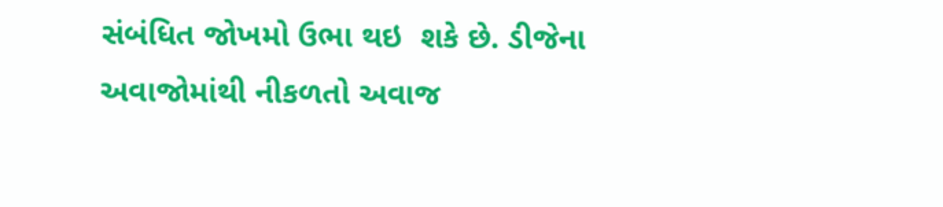સંબંધિત જોખમો ઉભા થઇ  શકે છે. ડીજેના અવાજોમાંથી નીકળતો અવાજ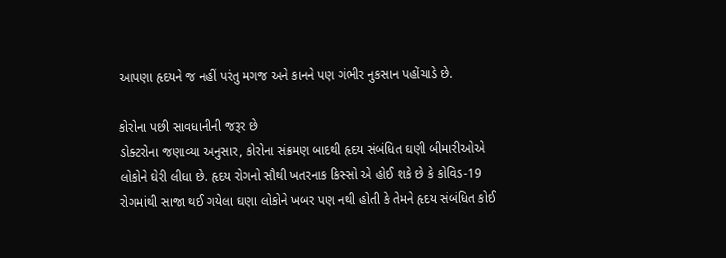આપણા હૃદયને જ નહીં પરંતુ મગજ અને કાનને પણ ગંભીર નુકસાન પહોંચાડે છે.

કોરોના પછી સાવધાનીની જરૂર છે
ડોક્ટરોના જણાવ્યા અનુસાર, કોરોના સંક્રમણ બાદથી હૃદય સંબંધિત ઘણી બીમારીઓએ લોકોને ઘેરી લીધા છે. હૃદય રોગનો સૌથી ખતરનાક કિસ્સો એ હોઈ શકે છે કે કોવિડ-19 રોગમાંથી સાજા થઈ ગયેલા ઘણા લોકોને ખબર પણ નથી હોતી કે તેમને હૃદય સંબંધિત કોઈ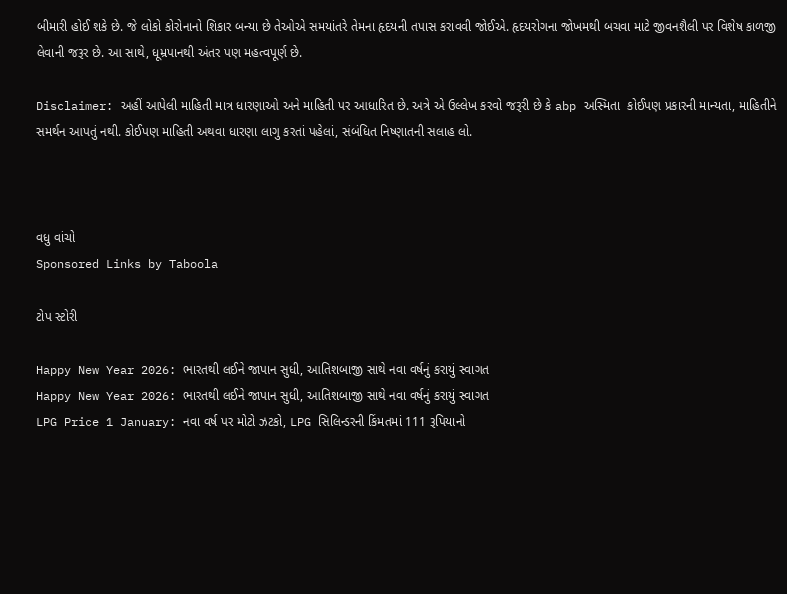બીમારી હોઈ શકે છે. જે લોકો કોરોનાનો શિકાર બન્યા છે તેઓએ સમયાંતરે તેમના હૃદયની તપાસ કરાવવી જોઈએ. હૃદયરોગના જોખમથી બચવા માટે જીવનશૈલી પર વિશેષ કાળજી લેવાની જરૂર છે. આ સાથે, ધૂમ્રપાનથી અંતર પણ મહત્વપૂર્ણ છે.

Disclaimer: અહીં આપેલી માહિતી માત્ર ધારણાઓ અને માહિતી પર આધારિત છે. અત્રે એ ઉલ્લેખ કરવો જરૂરી છે કે abp અસ્મિતા  કોઈપણ પ્રકારની માન્યતા, માહિતીને સમર્થન આપતું નથી. કોઈપણ માહિતી અથવા ધારણા લાગુ કરતાં પહેલાં, સંબંધિત નિષ્ણાતની સલાહ લો.



વધુ વાંચો
Sponsored Links by Taboola

ટોપ સ્ટોરી

Happy New Year 2026: ભારતથી લઈને જાપાન સુધી, આતિશબાજી સાથે નવા વર્ષનું કરાયું સ્વાગત
Happy New Year 2026: ભારતથી લઈને જાપાન સુધી, આતિશબાજી સાથે નવા વર્ષનું કરાયું સ્વાગત
LPG Price 1 January: નવા વર્ષ પર મોટો ઝટકો, LPG સિલિન્ડરની કિંમતમાં 111 રૂપિયાનો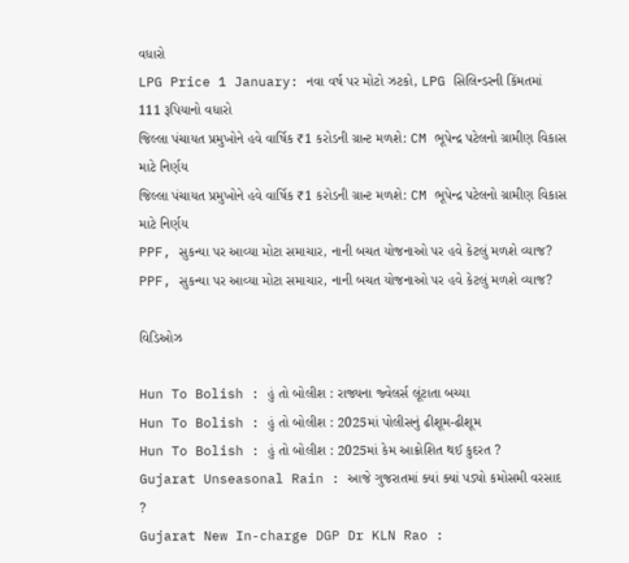વધારો
LPG Price 1 January: નવા વર્ષ પર મોટો ઝટકો, LPG સિલિન્ડરની કિંમતમાં 111 રૂપિયાનો વધારો
જિલ્લા પંચાયત પ્રમુખોને હવે વાર્ષિક ₹1 કરોડની ગ્રાન્ટ મળશે: CM ભૂપેન્દ્ર પટેલનો ગ્રામીણ વિકાસ માટે નિર્ણય
જિલ્લા પંચાયત પ્રમુખોને હવે વાર્ષિક ₹1 કરોડની ગ્રાન્ટ મળશે: CM ભૂપેન્દ્ર પટેલનો ગ્રામીણ વિકાસ માટે નિર્ણય
PPF, સુકન્યા પર આવ્યા મોટા સમાચાર, નાની બચત યોજનાઓ પર હવે કેટલું મળશે વ્યાજ?
PPF, સુકન્યા પર આવ્યા મોટા સમાચાર, નાની બચત યોજનાઓ પર હવે કેટલું મળશે વ્યાજ?

વિડિઓઝ

Hun To Bolish : હું તો બોલીશ : રાજ્યના જ્વેલર્સ લૂંટાતા બચ્યા
Hun To Bolish : હું તો બોલીશ : 2025માં પોલીસનું ઢીશૂમ-ઢીશૂમ
Hun To Bolish : હું તો બોલીશ : 2025માં કેમ આક્રોશિત થઈ કુદરત ?
Gujarat Unseasonal Rain : આજે ગુજરાતમાં ક્યાં ક્યાં પડ્યો કમોસમી વરસાદ ?
Gujarat New In-charge DGP Dr KLN Rao :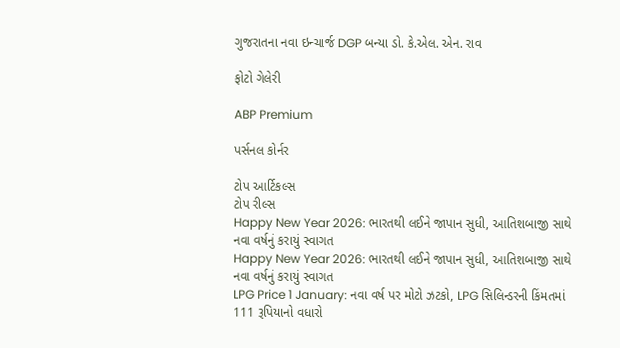ગુજરાતના નવા ઇન્ચાર્જ DGP બન્યા ડો. કે.એલ. એન. રાવ

ફોટો ગેલેરી

ABP Premium

પર્સનલ કોર્નર

ટોપ આર્ટિકલ્સ
ટોપ રીલ્સ
Happy New Year 2026: ભારતથી લઈને જાપાન સુધી, આતિશબાજી સાથે નવા વર્ષનું કરાયું સ્વાગત
Happy New Year 2026: ભારતથી લઈને જાપાન સુધી, આતિશબાજી સાથે નવા વર્ષનું કરાયું સ્વાગત
LPG Price 1 January: નવા વર્ષ પર મોટો ઝટકો, LPG સિલિન્ડરની કિંમતમાં 111 રૂપિયાનો વધારો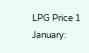LPG Price 1 January: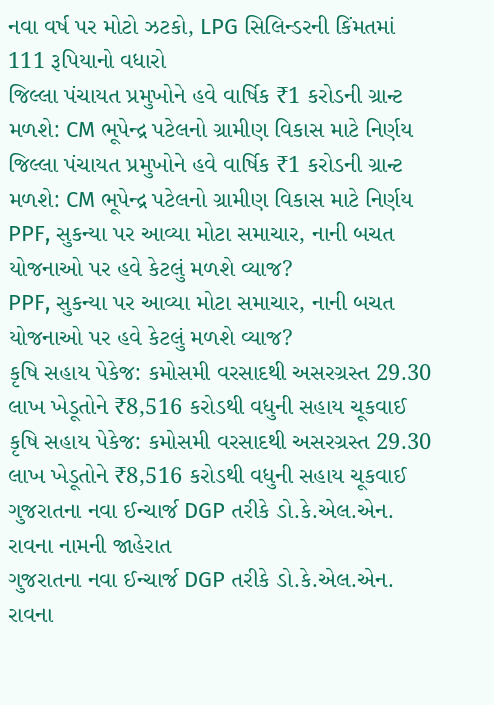નવા વર્ષ પર મોટો ઝટકો, LPG સિલિન્ડરની કિંમતમાં 111 રૂપિયાનો વધારો
જિલ્લા પંચાયત પ્રમુખોને હવે વાર્ષિક ₹1 કરોડની ગ્રાન્ટ મળશે: CM ભૂપેન્દ્ર પટેલનો ગ્રામીણ વિકાસ માટે નિર્ણય
જિલ્લા પંચાયત પ્રમુખોને હવે વાર્ષિક ₹1 કરોડની ગ્રાન્ટ મળશે: CM ભૂપેન્દ્ર પટેલનો ગ્રામીણ વિકાસ માટે નિર્ણય
PPF, સુકન્યા પર આવ્યા મોટા સમાચાર, નાની બચત યોજનાઓ પર હવે કેટલું મળશે વ્યાજ?
PPF, સુકન્યા પર આવ્યા મોટા સમાચાર, નાની બચત યોજનાઓ પર હવે કેટલું મળશે વ્યાજ?
કૃષિ સહાય પેકેજ: કમોસમી વરસાદથી અસરગ્રસ્ત 29.30 લાખ ખેડૂતોને ₹8,516 કરોડથી વધુની સહાય ચૂકવાઈ
કૃષિ સહાય પેકેજ: કમોસમી વરસાદથી અસરગ્રસ્ત 29.30 લાખ ખેડૂતોને ₹8,516 કરોડથી વધુની સહાય ચૂકવાઈ
ગુજરાતના નવા ઈન્ચાર્જ DGP તરીકે ડો.કે.એલ.એન. રાવના નામની જાહેરાત
ગુજરાતના નવા ઈન્ચાર્જ DGP તરીકે ડો.કે.એલ.એન. રાવના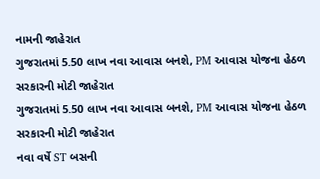નામની જાહેરાત
ગુજરાતમાં 5.50 લાખ નવા આવાસ બનશે, PM આવાસ યોજના હેઠળ સરકારની મોટી જાહેરાત
ગુજરાતમાં 5.50 લાખ નવા આવાસ બનશે, PM આવાસ યોજના હેઠળ સરકારની મોટી જાહેરાત
નવા વર્ષે ST બસની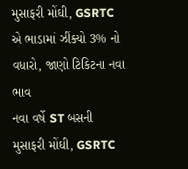મુસાફરી મોંઘી, GSRTC એ ભાડામાં ઝીંક્યો 3% નો વધારો, જાણો ટિકિટના નવા ભાવ
નવા વર્ષે ST બસની મુસાફરી મોંઘી, GSRTC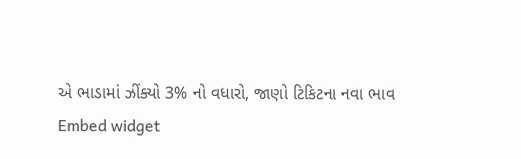એ ભાડામાં ઝીંક્યો 3% નો વધારો, જાણો ટિકિટના નવા ભાવ
Embed widget